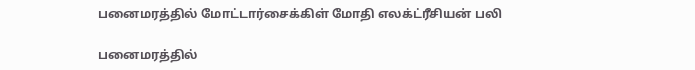பனைமரத்தில் மோட்டார்சைக்கிள் மோதி எலக்ட்ரீசியன் பலி

பனைமரத்தில்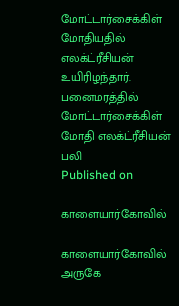மோட்டார்சைக்கிள் மோதியதில் எலக்ட்ரீசியன் உயிரிழந்தார்.
பனைமரத்தில் மோட்டார்சைக்கிள் மோதி எலக்ட்ரீசியன் பலி
Published on

காளையார்கோவில்

காளையார்கோவில் அருகே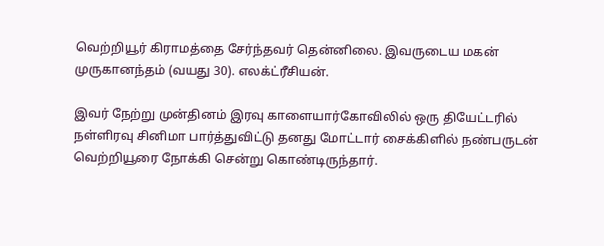வெற்றியூர் கிராமத்தை சேர்ந்தவர் தென்னிலை. இவருடைய மகன் முருகானந்தம் (வயது 30). எலக்ட்ரீசியன்.

இவர் நேற்று முன்தினம் இரவு காளையார்கோவிலில் ஒரு தியேட்டரில் நள்ளிரவு சினிமா பார்த்துவிட்டு தனது மோட்டார் சைக்கிளில் நண்பருடன் வெற்றியூரை நோக்கி சென்று கொண்டிருந்தார்.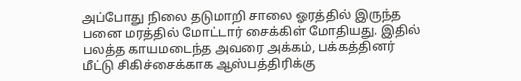அப்போது நிலை தடுமாறி சாலை ஓரத்தில் இருந்த பனை மரத்தில் மோட்டார் சைக்கிள் மோதியது. இதில் பலத்த காயமடைந்த அவரை அக்கம், பக்கத்தினர் மீட்டு சிகிச்சைக்காக ஆஸ்பத்திரிக்கு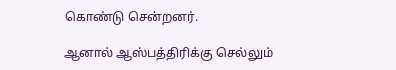கொண்டு சென்றனர்.

ஆனால் ஆஸ்பத்திரிக்கு செல்லும்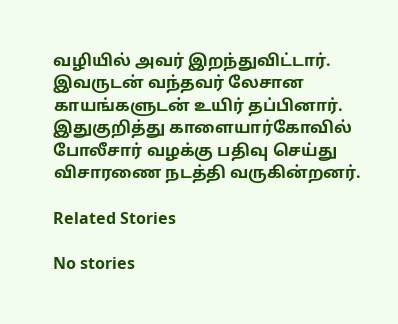வழியில் அவர் இறந்துவிட்டார். இவருடன் வந்தவர் லேசான காயங்களுடன் உயிர் தப்பினார். இதுகுறித்து காளையார்கோவில் போலீசார் வழக்கு பதிவு செய்து விசாரணை நடத்தி வருகின்றனர்.

Related Stories

No stories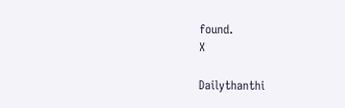found.
X

Dailythanthi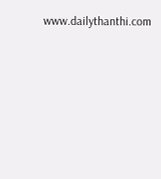www.dailythanthi.com